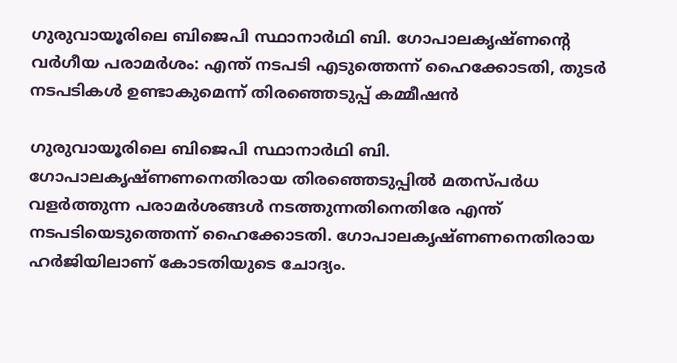ഗുരുവായൂരിലെ ബിജെപി സ്ഥാനാർഥി ബി. ഗോപാലകൃഷ്‌ണൻ്റെ വർഗീയ പരാമർശം: എന്ത് നടപടി എടുത്തെന്ന് ഹൈക്കോടതി, തുടർ നടപടികൾ ഉണ്ടാകുമെന്ന് തിരഞ്ഞെടുപ്പ് കമ്മീഷൻ

ഗുരുവായൂരിലെ ബിജെപി സ്ഥാനാർഥി ബി. ഗോപാലകൃഷ്ണണനെതിരായ തിരഞ്ഞെടുപ്പിൽ മതസ്പർധ വളർത്തുന്ന പരാമർശങ്ങൾ നടത്തുന്നതിനെതിരേ എന്ത് നടപടിയെടുത്തെന്ന് ഹൈക്കോടതി. ഗോപാലകൃഷ്ണണനെതിരായ ഹർജിയിലാണ് കോടതിയുടെ ചോദ്യം.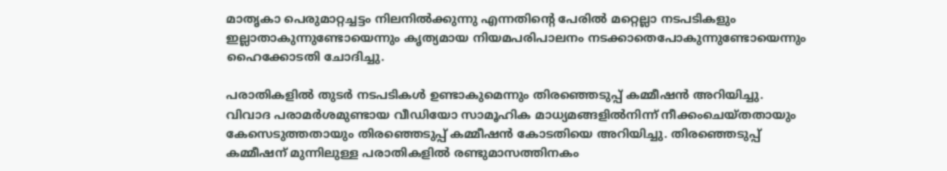മാതൃകാ പെരുമാറ്റച്ചട്ടം നിലനിൽക്കുന്നു എന്നതിന്റെ പേരിൽ മറ്റെല്ലാ നടപടികളും ഇല്ലാതാകുന്നുണ്ടോയെന്നും കൃത്യമായ നിയമപരിപാലനം നടക്കാതെപോകുന്നുണ്ടോയെന്നും ഹൈക്കോടതി ചോദിച്ചു.

പരാതികളിൽ തുടർ നടപടികൾ ഉണ്ടാകുമെന്നും തിരഞ്ഞെടുപ്പ് കമ്മീഷൻ അറിയിച്ചു. വിവാദ പരാമർശമുണ്ടായ വീഡിയോ സാമൂഹിക മാധ്യമങ്ങളിൽനിന്ന് നീക്കംചെയ്തതായും കേസെടുത്തതായും തിരഞ്ഞെടുപ്പ് കമ്മീഷൻ കോടതിയെ അറിയിച്ചു. തിരഞ്ഞെടുപ്പ് കമ്മീഷന് മുന്നിലുള്ള പരാതികളിൽ രണ്ടുമാസത്തിനകം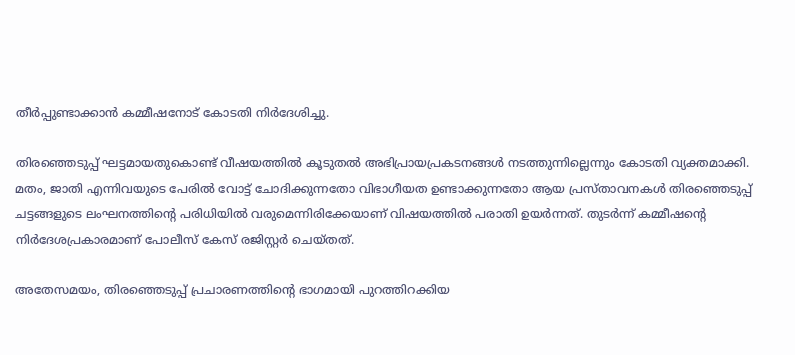തീർപ്പുണ്ടാക്കാൻ കമ്മീഷനോട് കോടതി നിർദേശിച്ചു.

തിരഞ്ഞെടുപ്പ് ഘട്ടമായതുകൊണ്ട് വീഷയത്തിൽ കൂടുതൽ അഭിപ്രായപ്രകടനങ്ങൾ നടത്തുന്നില്ലെന്നും കോടതി വ്യക്തമാക്കി. മതം, ജാതി എന്നിവയുടെ പേരിൽ വോട്ട് ചോദിക്കുന്നതോ വിഭാഗീയത ഉണ്ടാക്കുന്നതോ ആയ പ്രസ്‌താവനകൾ തിരഞ്ഞെടുപ്പ് ചട്ടങ്ങളുടെ ലംഘനത്തിന്റെ പരിധിയിൽ വരുമെന്നിരിക്കേയാണ് വിഷയത്തിൽ പരാതി ഉയർന്നത്. തുടർന്ന് കമ്മീഷന്റെ നിർദേശപ്രകാരമാണ് പോലീസ് കേസ് രജിസ്റ്റർ ചെയ്തത്.

അതേസമയം, തിരഞ്ഞെടുപ്പ് പ്രചാരണത്തിന്റെ ഭാഗമായി പുറത്തിറക്കിയ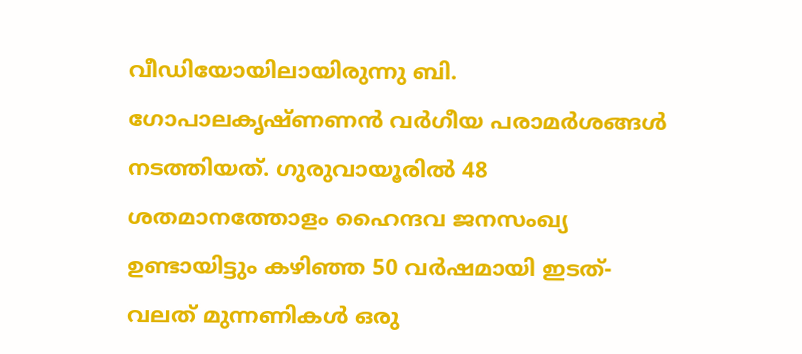വീഡിയോയിലായിരുന്നു ബി. ഗോപാലകൃഷ്ണണൻ വർഗീയ പരാമർശങ്ങൾ നടത്തിയത്. ഗുരുവായൂരിൽ 48 ശതമാനത്തോളം ഹൈന്ദവ ജനസംഖ്യ ഉണ്ടായിട്ടും കഴിഞ്ഞ 50 വർഷമായി ഇടത്-വലത് മുന്നണികൾ ഒരു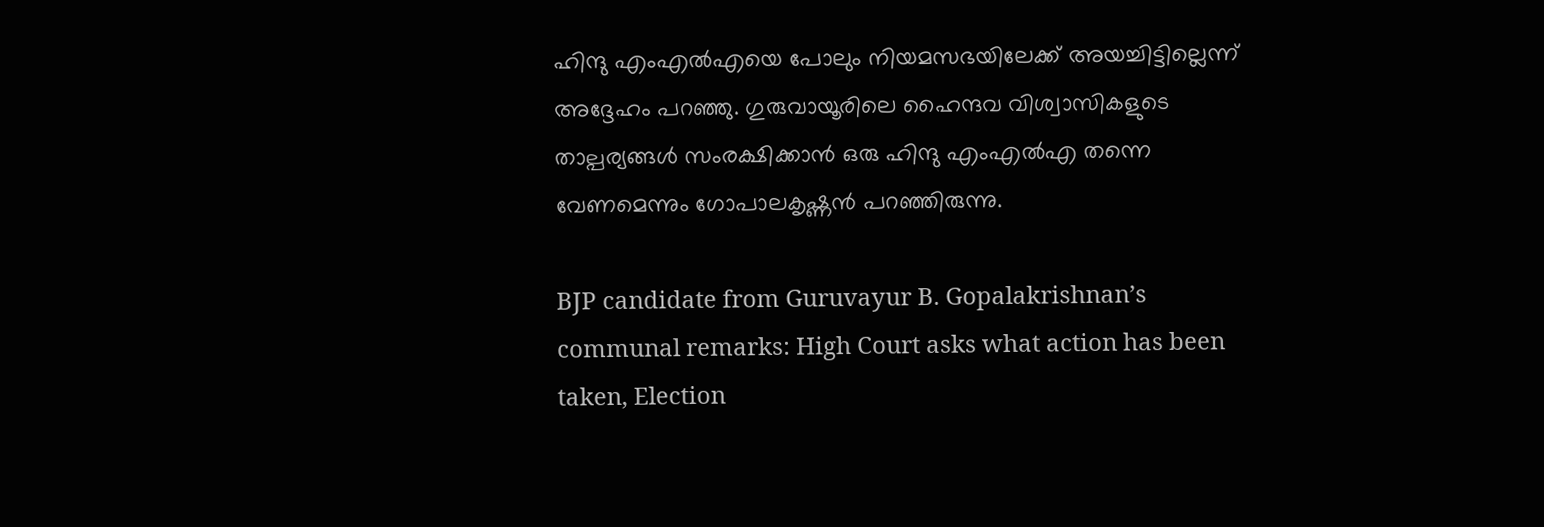ഹിന്ദു എംഎൽഎയെ പോലും നിയമസഭയിലേക്ക് അയച്ചിട്ടില്ലെന്ന് അദ്ദേഹം പറഞ്ഞു. ഗുരുവായൂരിലെ ഹൈന്ദവ വിശ്വാസികളുടെ താല്പര്യങ്ങൾ സംരക്ഷിക്കാൻ ഒരു ഹിന്ദു എംഎൽഎ തന്നെ വേണമെന്നും ഗോപാലകൃഷ്ണൻ പറഞ്ഞിരുന്നു.

BJP candidate from Guruvayur B. Gopalakrishnan’s communal remarks: High Court asks what action has been taken, Election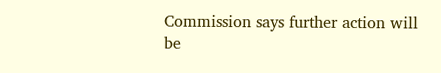Commission says further action will be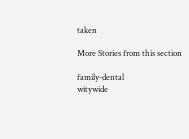taken

More Stories from this section

family-dental
witywide